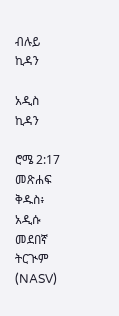ብሉይ ኪዳን

አዲስ ኪዳን

ሮሜ 2:17 መጽሐፍ ቅዱስ፥ አዲሱ መደበኛ ትርጒም (NASV)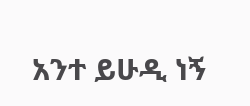አንተ ይሁዲ ነኝ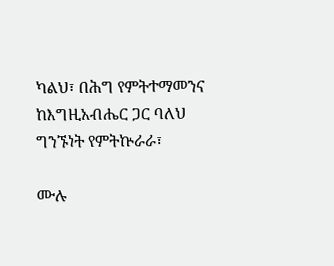ካልህ፣ በሕግ የምትተማመንና ከእግዚአብሔር ጋር ባለህ ግንኙነት የምትኵራራ፣

ሙሉ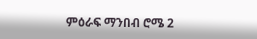ምዕራፍ ማንበብ ሮሜ 2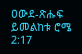ዐውደ-ጽሑፍ ይመልከቱ ሮሜ 2:17